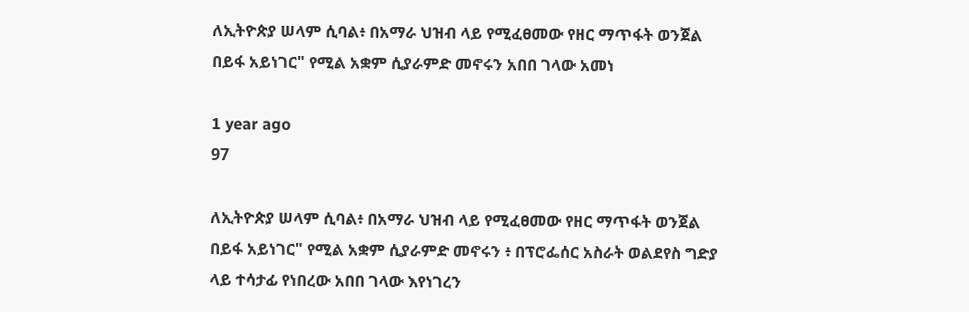ለኢትዮጵያ ሠላም ሲባል፥ በአማራ ህዝብ ላይ የሚፈፀመው የዘር ማጥፋት ወንጀል በይፋ አይነገር" የሚል አቋም ሲያራምድ መኖሩን አበበ ገላው አመነ

1 year ago
97

ለኢትዮጵያ ሠላም ሲባል፥ በአማራ ህዝብ ላይ የሚፈፀመው የዘር ማጥፋት ወንጀል በይፋ አይነገር" የሚል አቋም ሲያራምድ መኖሩን ፥ በፕሮፌሰር አስራት ወልደየስ ግድያ ላይ ተሳታፊ የነበረው አበበ ገላው እየነገረን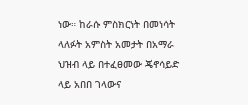ነው። ከራሱ ምስክርነት በመነሳት ላለፉት አምስት አመታት በአማራ ህዝብ ላይ በተፈፀመው ጄኖሳይድ ላይ አበበ ገላውና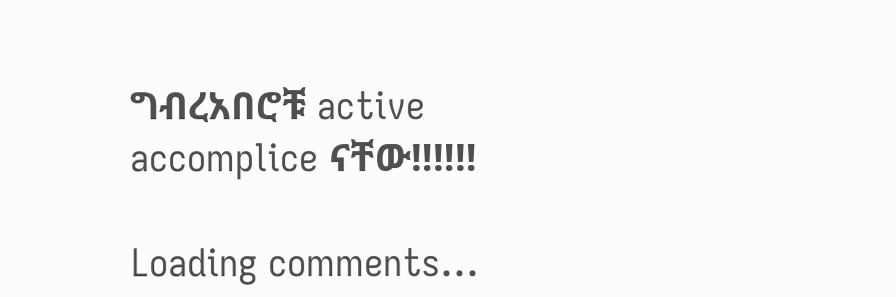ግብረአበሮቹ active accomplice ናቸው‼‼‼

Loading comments...